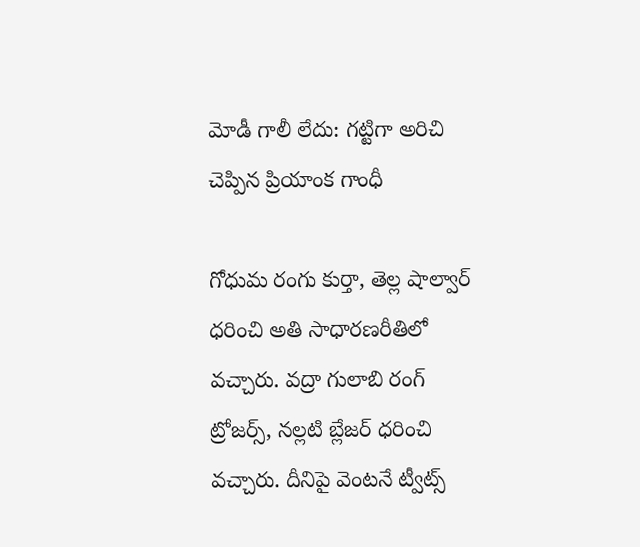మోడీ గాలీ లేదు: గట్టిగా అరిచి చెప్పిన ప్రియాంక గాంధీ

గోధుమ రంగు కుర్తా, తెల్ల షాల్వార్ ధరించి అతి సాధారణరీతిలో వచ్చారు. వద్రా గులాబి రంగ్ ట్రోజర్స్, నల్లటి బ్లేజర్ ధరించి వచ్చారు. దీనిపై వెంటనే ట్వీట్స్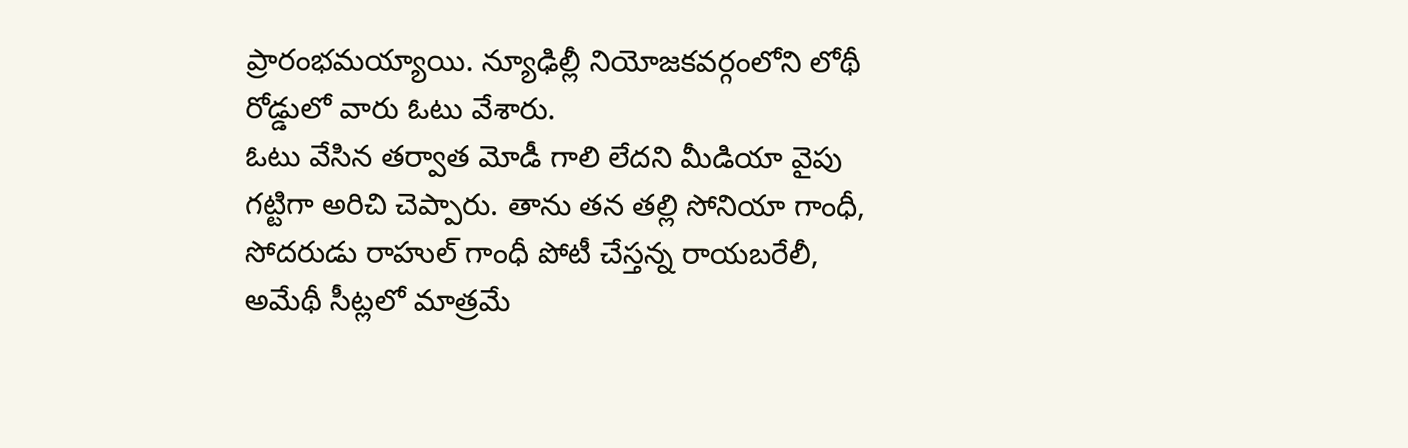ప్రారంభమయ్యాయి. న్యూఢిల్లీ నియోజకవర్గంలోని లోథీ రోడ్డులో వారు ఓటు వేశారు.
ఓటు వేసిన తర్వాత మోడీ గాలి లేదని మీడియా వైపు గట్టిగా అరిచి చెప్పారు. తాను తన తల్లి సోనియా గాంధీ, సోదరుడు రాహుల్ గాంధీ పోటీ చేస్తన్న రాయబరేలీ, అమేథీ సీట్లలో మాత్రమే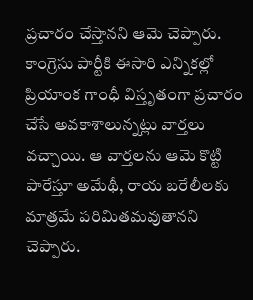ప్రచారం చేస్తానని ఆమె చెప్పారు.
కాంగ్రెసు పార్టీకి ఈసారి ఎన్నికల్లో ప్రియాంక గాంధీ విస్తృతంగా ప్రచారం చేసే అవకాశాలున్నట్లు వార్తలు వచ్చాయి. ఆ వార్తలను ఆమె కొట్టి పారేస్తూ అమేథీ, రాయ బరేలీలకు మాత్రమే పరిమితమవుతానని చెప్పారు.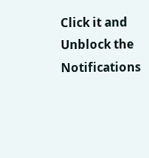Click it and Unblock the Notifications